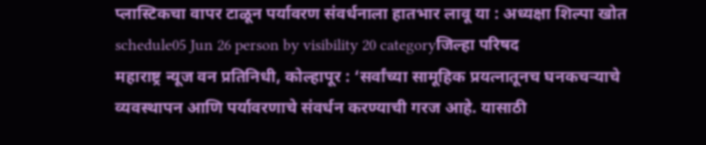प्लास्टिकचा वापर टाळून पर्यावरण संवर्धनाला हातभार लावू या : अध्यक्षा शिल्पा खोत
schedule05 Jun 26 person by visibility 20 categoryजिल्हा परिषद
महाराष्ट्र न्यूज वन प्रतिनिधी, कोल्हापूर : ‘सर्वांच्या सामूहिक प्रयत्नातूनच घनकचऱ्याचे व्यवस्थापन आणि पर्यावरणाचे संवर्धन करण्याची गरज आहे. यासाठी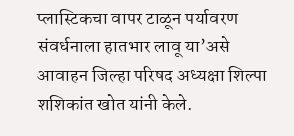प्लास्टिकचा वापर टाळून पर्यावरण संवर्धनाला हातभार लावू या’असे आवाहन जिल्हा परिषद अध्यक्षा शिल्पा शशिकांत खोत यांनी केले.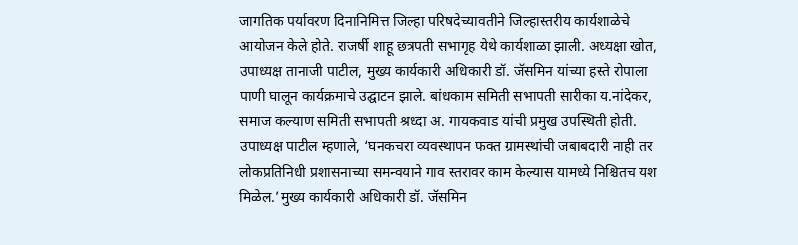जागतिक पर्यावरण दिनानिमित्त जिल्हा परिषदेच्यावतीने जिल्हास्तरीय कार्यशाळेचे आयोजन केले होते. राजर्षी शाहू छत्रपती सभागृह येथे कार्यशाळा झाली. अध्यक्षा खोत, उपाध्यक्ष तानाजी पाटील, मुख्य कार्यकारी अधिकारी डॉ. जॅसमिन यांच्या हस्ते रोपाला पाणी घालून कार्यक्रमाचे उद्घाटन झाले. बांधकाम समिती सभापती सारीका य.नांदेकर, समाज कल्याण समिती सभापती श्रध्दा अ. गायकवाड यांची प्रमुख उपस्थिती होती.
उपाध्यक्ष पाटील म्हणाले, ‘घनकचरा व्यवस्थापन फक्त ग्रामस्थांची जबाबदारी नाही तर लोकप्रतिनिधी प्रशासनाच्या समन्वयाने गाव स्तरावर काम केल्यास यामध्ये निश्चितच यश मिळेल.’मुख्य कार्यकारी अधिकारी डॉ. जॅसमिन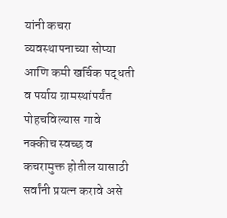यांनी कचरा व्यवस्थापनाच्या सोप्या आणि कमी खर्चिक पद्धती व पर्याय ग्रामस्थांपर्यंत पोहचविल्यास गावे नक्कीच स्वच्छ व कचरामुक्त होतील यासाठी सर्वांनी प्रयत्न करावे असे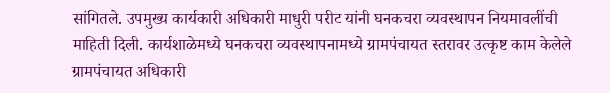सांगितले. उपमुख्य कार्यकारी अधिकारी माधुरी परीट यांनी घनकचरा व्यवस्थापन नियमावलींची माहिती दिली. कार्यशाळेमध्ये घनकचरा व्यवस्थापनामध्ये ग्रामपंचायत स्तरावर उत्कृष्ट काम केलेले ग्रामपंचायत अधिकारी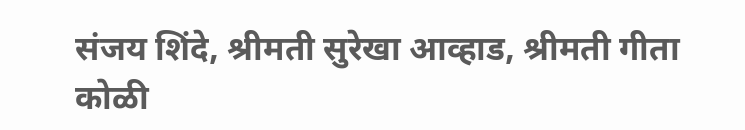संजय शिंदे, श्रीमती सुरेखा आव्हाड, श्रीमती गीता कोळी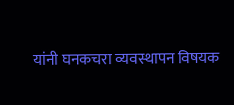यांनी घनकचरा व्यवस्थापन विषयक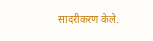सादरीकरण केले.